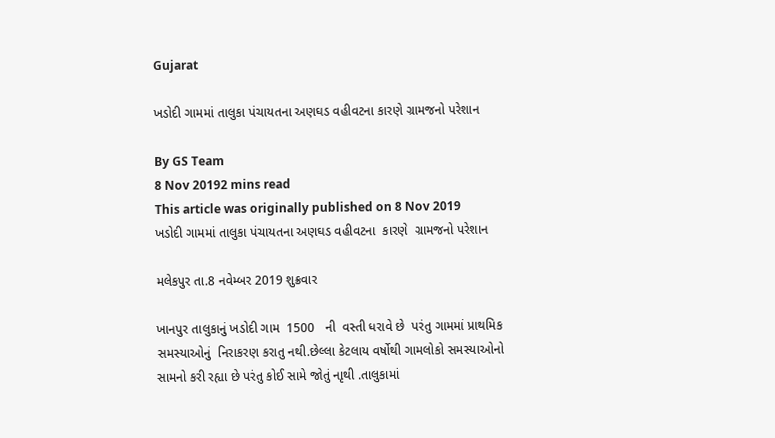Gujarat

ખડોદી ગામમાં તાલુકા પંચાયતના અણઘડ વહીવટના કારણે ગ્રામજનો પરેશાન

By GS Team
8 Nov 20192 mins read
This article was originally published on 8 Nov 2019
ખડોદી ગામમાં તાલુકા પંચાયતના અણઘડ વહીવટના  કારણે  ગ્રામજનો પરેશાન

મલેકપુર તા.8 નવેમ્બર 2019 શુક્રવાર

ખાનપુર તાલુકાનું ખડોદી ગામ  1500   ની  વસ્તી ધરાવે છે  પરંતુ ગામમાં પ્રાથમિક સમસ્યાઓનું  નિરાકરણ કરાતુ નથી.છેલ્લા કેટલાય વર્ષોથી ગામલોકો સમસ્યાઓનો સામનો કરી રહ્યા છે પરંતુ કોઈ સામે જોતું નાૃથી .તાલુકામાં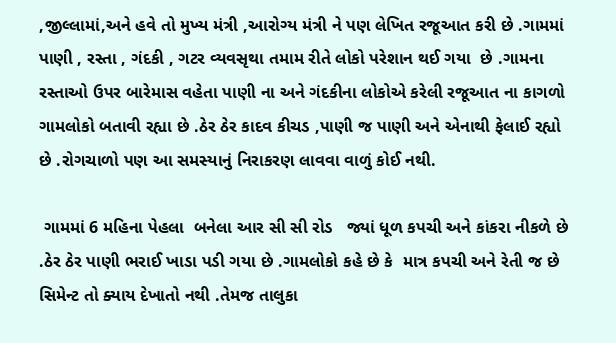,જીલ્લામાં,અને હવે તો મુખ્ય મંત્રી ,આરોગ્ય મંત્રી ને પણ લેખિત રજૂઆત કરી છે .ગામમાં પાણી , રસ્તા , ગંદકી , ગટર વ્યવસૃથા તમામ રીતે લોકો પરેશાન થઈ ગયા  છે .ગામના  રસ્તાઓ ઉપર બારેમાસ વહેતા પાણી ના અને ગંદકીના લોકોએ કરેલી રજૂઆત ના કાગળો ગામલોકો બતાવી રહ્યા છે .ઠેર ઠેર કાદવ કીચડ ,પાણી જ પાણી અને એનાથી ફેલાઈ રહ્યો છે .રોગચાળો પણ આ સમસ્યાનું નિરાકરણ લાવવા વાળું કોઈ નથી.

 ગામમાં 6 મહિના પેહલા  બનેલા આર સી સી રોડ   જ્યાં ધૂળ કપચી અને કાંકરા નીકળે છે .ઠેર ઠેર પાણી ભરાઈ ખાડા પડી ગયા છે .ગામલોકો કહે છે કે  માત્ર કપચી અને રેતી જ છે સિમેન્ટ તો ક્યાય દેખાતો નથી .તેમજ તાલુકા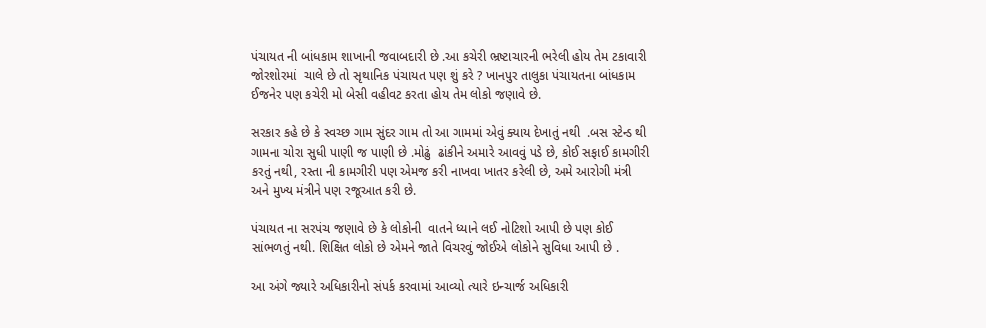પંચાયત ની બાંધકામ શાખાની જવાબદારી છે .આ કચેરી ભ્રષ્ટાચારની ભરેલી હોય તેમ ટકાવારી જોરશોરમાં  ચાલે છે તો સૃથાનિક પંચાયત પણ શું કરે ? ખાનપુર તાલુકા પંચાયતના બાંધકામ ઈજનેર પણ કચેરી મો બેસી વહીવટ કરતા હોય તેમ લોકો જણાવે છે.

સરકાર કહે છે કે સ્વચ્છ ગામ સુંદર ગામ તો આ ગામમાં એવું ક્યાય દેખાતું નથી  .બસ સ્ટેન્ડ થી ગામના ચોરા સુધી પાણી જ પાણી છે .મોઢું  ઢાંકીને અમારે આવવું પડે છે, કોઈ સફાઈ કામગીરી કરતું નથી, રસ્તા ની કામગીરી પણ એમજ કરી નાખવા ખાતર કરેલી છે, અમે આરોગી મંત્રી અને મુખ્ય મંત્રીને પણ રજૂઆત કરી છે.

પંચાયત ના સરપંચ જણાવે છે કે લોકોની  વાતને ધ્યાને લઈ નોટિશો આપી છે પણ કોઈ સાંભળતું નથી. શિક્ષિત લોકો છે એમને જાતે વિચરવું જોઈએ લોકોને સુવિધા આપી છે .

આ અંગે જ્યારે અધિકારીનો સંપર્ક કરવામાં આવ્યો ત્યારે ઇન્ચાર્જ અધિકારી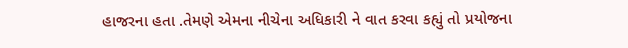હાજરના હતા .તેમણે એમના નીચેના અધિકારી ને વાત કરવા કહ્યું તો પ્રયોજના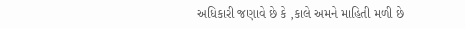અધિકારી જણાવે છે કે ,કાલે અમને માહિતી મળી છે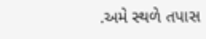.અમે સ્થળે તપાસ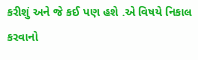કરીશું અને જે કઈ પણ હશે .એ વિષયે નિકાલ કરવાનો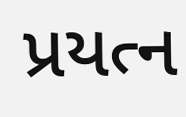પ્રયત્ન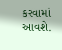કરવામાં આવશે.